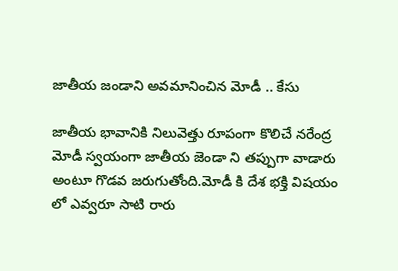జాతీయ జండాని అవమానించిన మోడీ .. కేసు

జాతీయ భావానికి నిలువెత్తు రూపంగా కొలిచే నరేంద్ర మోడీ స్వయంగా జాతీయ జెండా ని తప్పుగా వాడారు అంటూ గొడవ జరుగుతోంది.మోడీ కి దేశ భక్తి విషయం లో ఎవ్వరూ సాటి రారు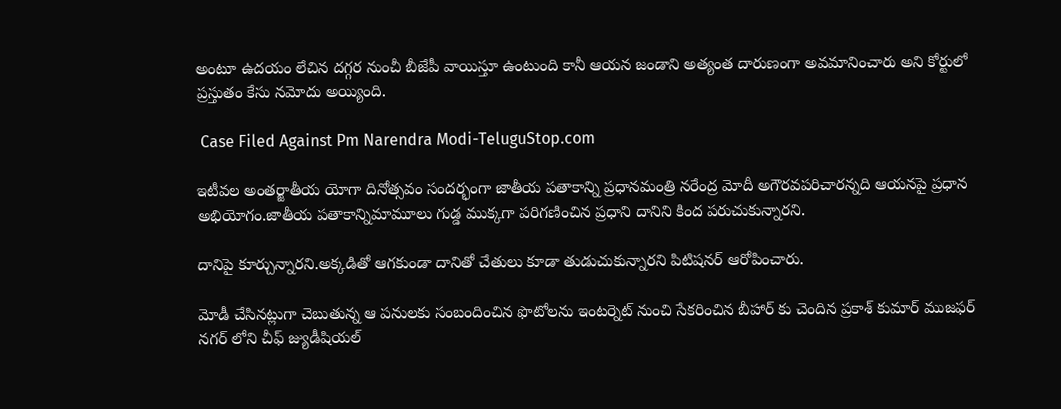అంటూ ఉదయం లేచిన దగ్గర నుంచీ బీజేపీ వాయిస్తూ ఉంటుంది కానీ ఆయన జండాని అత్యంత దారుణంగా అవమానించారు అని కోర్టులో ప్రస్తుతం కేసు నమోదు అయ్యింది.

 Case Filed Against Pm Narendra Modi-TeluguStop.com

ఇటీవల అంతర్జాతీయ యోగా దినోత్సవం సందర్భంగా జాతీయ పతాకాన్ని ప్రధానమంత్రి నరేంద్ర మోదీ అగౌరవపరిచారన్నది ఆయనపై ప్రధాన అభియోగం.జాతీయ పతాకాన్నిమామూలు గుడ్డ ముక్కగా పరిగణించిన ప్రధాని దానిని కింద పరుచుకున్నారని.

దానిపై కూర్చున్నారని.అక్కడితో ఆగకుండా దానితో చేతులు కూడా తుడుచుకున్నారని పిటిషనర్ ఆరోపించారు.

మోడీ చేసినట్లుగా చెబుతున్న ఆ పనులకు సంబందించిన ఫొటోలను ఇంటర్నెట్ నుంచి సేకరించిన బీహార్ కు చెందిన ప్రకాశ్ కుమార్ ముజఫర్ నగర్ లోని చీఫ్ జ్యుడీషియల్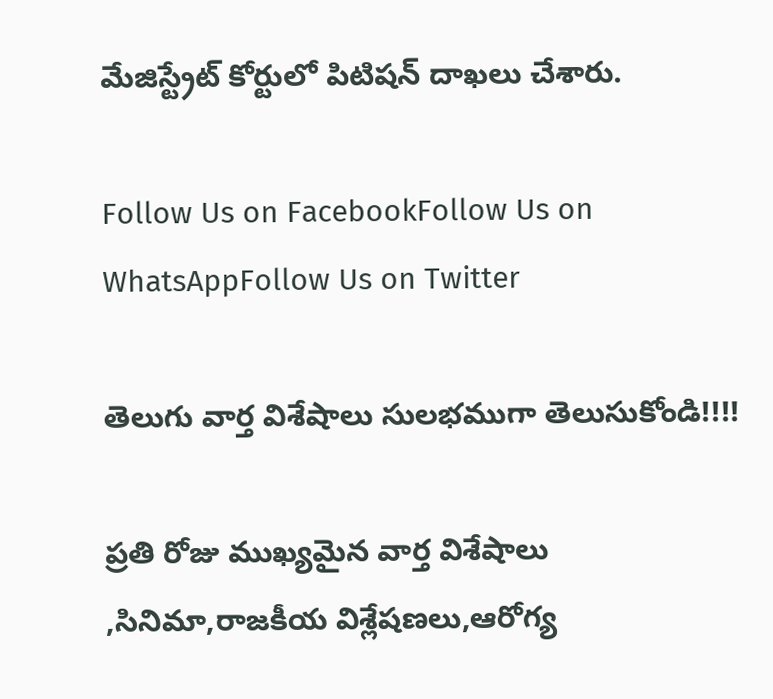మేజిస్ట్రేట్ కోర్టులో పిటిషన్ దాఖలు చేశారు.

Follow Us on FacebookFollow Us on WhatsAppFollow Us on Twitter

తెలుగు వార్త విశేషాలు సులభముగా తెలుసుకోండి!!!!

ప్రతి రోజు ముఖ్యమైన వార్త విశేషాలు ,సినిమా,రాజకీయ విశ్లేషణలు,ఆరోగ్య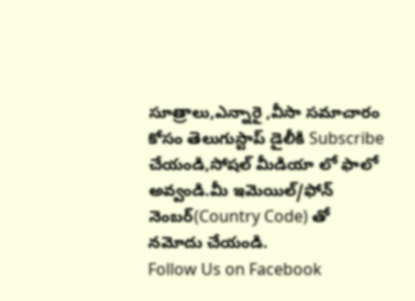సూత్రాలు,ఎన్నారై ,వీసా సమాచారం కోసం తెలుగుస్టాప్ డైలీకి Subscribe చేయండి,సోషల్ మీడియా లో ఫాలో అవ్వండి.మీ ఇమెయిల్/ఫోన్ నెంబర్(Country Code) తో నమోదు చేయండి.
Follow Us on Facebook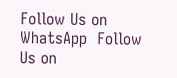Follow Us on WhatsApp  Follow Us on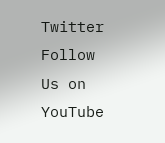Twitter Follow Us on YouTube